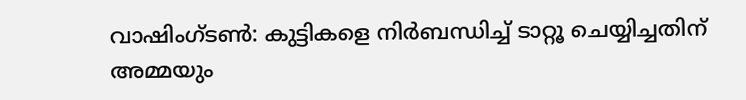വാഷിംഗ്ടൺ: കുട്ടികളെ നിർബന്ധിച്ച് ടാറ്റൂ ചെയ്യിച്ചതിന് അമ്മയും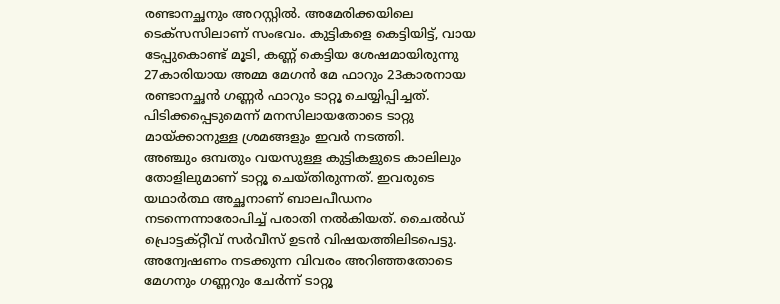രണ്ടാനച്ഛനും അറസ്റ്റിൽ. അമേരിക്കയിലെ ടെക്സസിലാണ് സംഭവം. കുട്ടികളെ കെട്ടിയിട്ട്, വായ ടേപ്പുകൊണ്ട് മൂടി, കണ്ണ് കെട്ടിയ ശേഷമായിരുന്നു 27കാരിയായ അമ്മ മേഗൻ മേ ഫാറും 23കാരനായ രണ്ടാനച്ഛൻ ഗണ്ണർ ഫാറും ടാറ്റൂ ചെയ്യിപ്പിച്ചത്. പിടിക്കപ്പെടുമെന്ന് മനസിലായതോടെ ടാറ്റു മായ്ക്കാനുള്ള ശ്രമങ്ങളും ഇവർ നടത്തി.
അഞ്ചും ഒമ്പതും വയസുള്ള കുട്ടികളുടെ കാലിലും തോളിലുമാണ് ടാറ്റൂ ചെയ്തിരുന്നത്. ഇവരുടെ യഥാർത്ഥ അച്ഛനാണ് ബാലപീഡനം നടന്നെന്നാരോപിച്ച് പരാതി നൽകിയത്. ചൈൽഡ് പ്രൊട്ടക്റ്റീവ് സർവീസ് ഉടൻ വിഷയത്തിലിടപെട്ടു. അന്വേഷണം നടക്കുന്ന വിവരം അറിഞ്ഞതോടെ മേഗനും ഗണ്ണറും ചേർന്ന് ടാറ്റൂ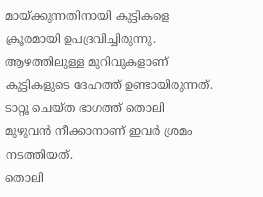മായ്ക്കുന്നതിനായി കുട്ടികളെ ക്രൂരമായി ഉപദ്രവിച്ചിരുന്നു. ആഴത്തിലുള്ള മുറിവുകളാണ് കുട്ടികളുടെ ദേഹത്ത് ഉണ്ടായിരുന്നത്. ടാറ്റൂ ചെയ്ത ഭാഗത്ത് തൊലി മുഴുവൻ നീക്കാനാണ് ഇവർ ശ്രമം നടത്തിയത്.
തൊലി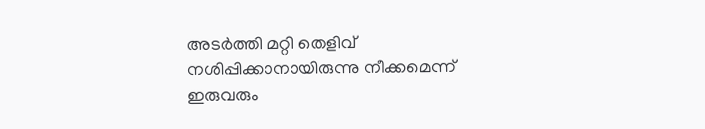അടർത്തി മറ്റി തെളിവ് നശിപ്പിക്കാനായിരുന്നു നീക്കമെന്ന് ഇരുവരും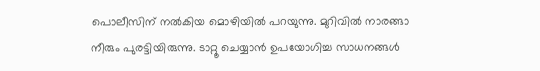പൊലീസിന് നൽകിയ മൊഴിയിൽ പറയുന്നു. മുറിവിൽ നാരങ്ങാ നീരും പുരട്ടിയിരുന്നു. ടാറ്റൂ ചെയ്യാൻ ഉപയോഗിച്ച സാധനങ്ങൾ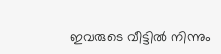ഇവരുടെ വീട്ടിൽ നിന്നും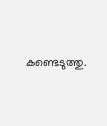കണ്ടെടുത്തു.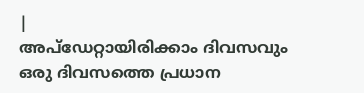|
അപ്ഡേറ്റായിരിക്കാം ദിവസവും
ഒരു ദിവസത്തെ പ്രധാന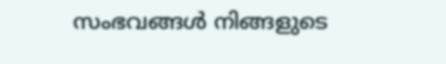സംഭവങ്ങൾ നിങ്ങളുടെ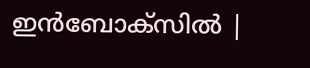ഇൻബോക്സിൽ |